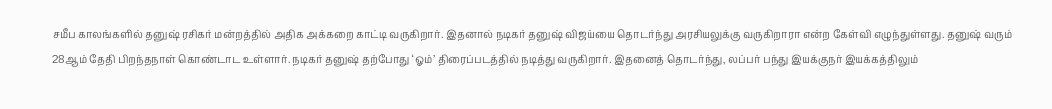சமீப காலங்களில் தனுஷ் ரசிகர் மன்றத்தில் அதிக அக்கறை காட்டி வருகிறார். இதனால் நடிகர் தனுஷ் விஜய்யை தொடர்ந்து அரசியலுக்கு வருகிறாரா என்ற கேள்வி எழுந்துள்ளது. தனுஷ் வரும் 28ஆம் தேதி பிறந்தநாள் கொண்டாட உள்ளார். நடிகர் தனுஷ் தற்போது ‘ஓம்’ திரைப்படத்தில் நடித்து வருகிறார். இதனைத் தொடர்ந்து, லப்பர் பந்து இயக்குநர் இயக்கத்திலும்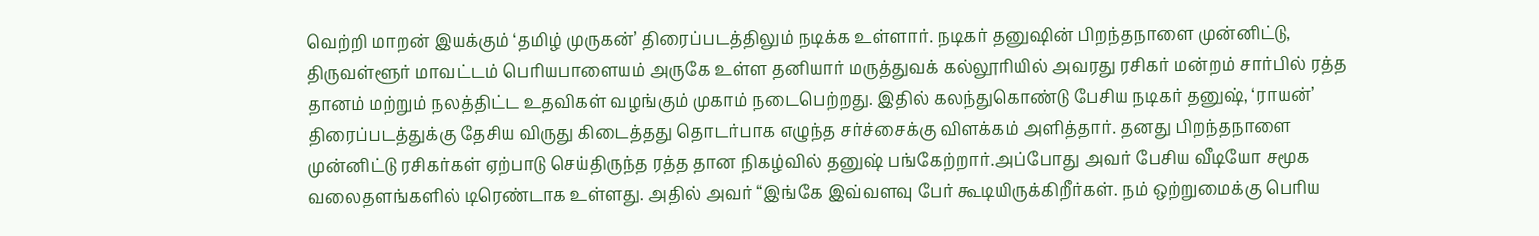வெற்றி மாறன் இயக்கும் ‘தமிழ் முருகன்’ திரைப்படத்திலும் நடிக்க உள்ளார். நடிகர் தனுஷின் பிறந்தநாளை முன்னிட்டு, திருவள்ளூர் மாவட்டம் பெரியபாளையம் அருகே உள்ள தனியார் மருத்துவக் கல்லூரியில் அவரது ரசிகர் மன்றம் சார்பில் ரத்த தானம் மற்றும் நலத்திட்ட உதவிகள் வழங்கும் முகாம் நடைபெற்றது. இதில் கலந்துகொண்டு பேசிய நடிகர் தனுஷ், ‘ராயன்’ திரைப்படத்துக்கு தேசிய விருது கிடைத்தது தொடர்பாக எழுந்த சர்ச்சைக்கு விளக்கம் அளித்தார். தனது பிறந்தநாளை முன்னிட்டு ரசிகர்கள் ஏற்பாடு செய்திருந்த ரத்த தான நிகழ்வில் தனுஷ் பங்கேற்றார்.அப்போது அவர் பேசிய வீடியோ சமூக வலைதளங்களில் டிரெண்டாக உள்ளது. அதில் அவர் “இங்கே இவ்வளவு பேர் கூடியிருக்கிறீர்கள். நம் ஒற்றுமைக்கு பெரிய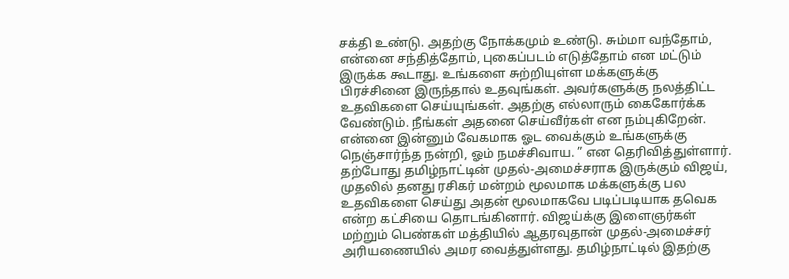சக்தி உண்டு. அதற்கு நோக்கமும் உண்டு. சும்மா வந்தோம், என்னை சந்தித்தோம், புகைப்படம் எடுத்தோம் என மட்டும் இருக்க கூடாது. உங்களை சுற்றியுள்ள மக்களுக்கு பிரச்சினை இருந்தால் உதவுங்கள். அவர்களுக்கு நலத்திட்ட உதவிகளை செய்யுங்கள். அதற்கு எல்லாரும் கைகோர்க்க வேண்டும். நீங்கள் அதனை செய்வீர்கள் என நம்புகிறேன். என்னை இன்னும் வேகமாக ஓட வைக்கும் உங்களுக்கு நெஞ்சார்ந்த நன்றி, ஓம் நமச்சிவாய. ” என தெரிவித்துள்ளார். தற்போது தமிழ்நாட்டின் முதல்-அமைச்சராக இருக்கும் விஜய், முதலில் தனது ரசிகர் மன்றம் மூலமாக மக்களுக்கு பல உதவிகளை செய்து அதன் மூலமாகவே படிப்படியாக தவெக என்ற கட்சியை தொடங்கினார். விஜய்க்கு இளைஞர்கள் மற்றும் பெண்கள் மத்தியில் ஆதரவுதான் முதல்-அமைச்சர் அரியணையில் அமர வைத்துள்ளது. தமிழ்நாட்டில் இதற்கு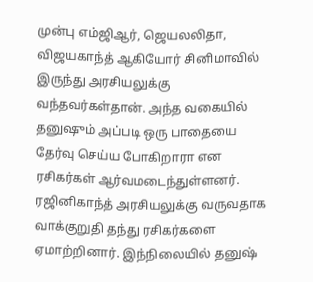முன்பு எம்ஜிஆர், ஜெயலலிதா, விஜயகாந்த் ஆகியோர் சினிமாவில் இருந்து அரசியலுக்கு வந்தவர்கள்தான். அந்த வகையில் தனுஷும் அப்படி ஒரு பாதையை தேர்வு செய்ய போகிறாரா என ரசிகர்கள் ஆர்வமடைந்துள்ளனர். ரஜினிகாந்த் அரசியலுக்கு வருவதாக வாக்குறுதி தந்து ரசிகர்களை ஏமாற்றினார். இந்நிலையில் தனுஷ்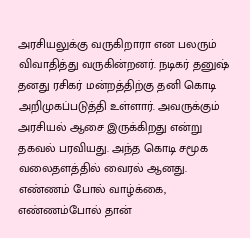அரசியலுக்கு வருகிறாரா என பலரும் விவாதித்து வருகின்றனர். நடிகர் தனுஷ் தனது ரசிகர் மன்றத்திற்கு தனி கொடி அறிமுகப்படுத்தி உள்ளார். அவருக்கும் அரசியல் ஆசை இருக்கிறது என்று தகவல் பரவியது. அந்த கொடி சமூக வலைதளத்தில் வைரல் ஆனது. எண்ணம் போல் வாழ்க்கை, எண்ணம்போல் தான்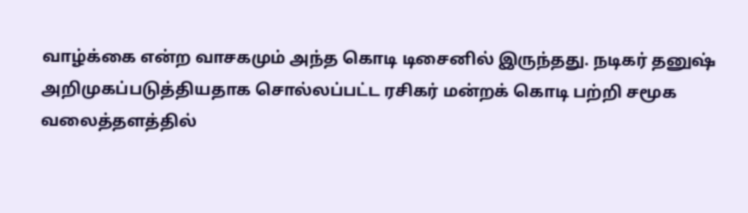வாழ்க்கை என்ற வாசகமும் அந்த கொடி டிசைனில் இருந்தது. நடிகர் தனுஷ் அறிமுகப்படுத்தியதாக சொல்லப்பட்ட ரசிகர் மன்றக் கொடி பற்றி சமூக வலைத்தளத்தில்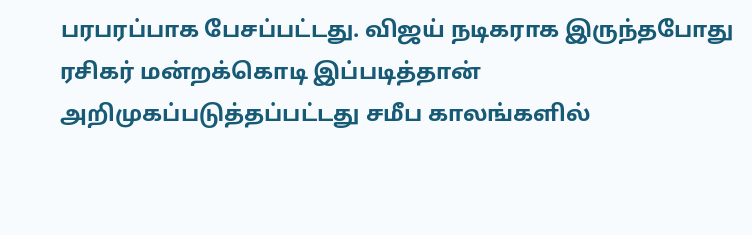பரபரப்பாக பேசப்பட்டது. விஜய் நடிகராக இருந்தபோது ரசிகர் மன்றக்கொடி இப்படித்தான் அறிமுகப்படுத்தப்பட்டது சமீப காலங்களில்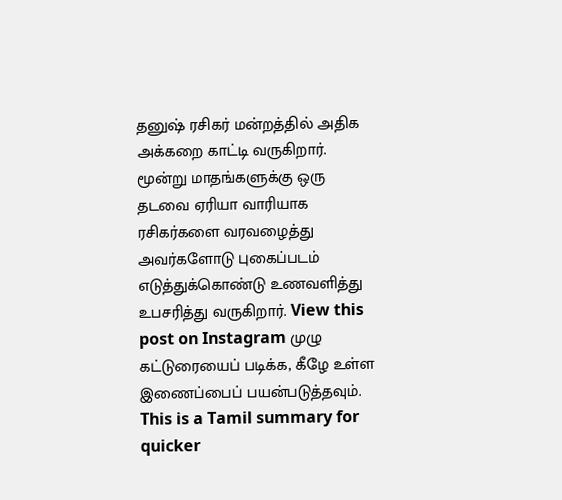தனுஷ் ரசிகர் மன்றத்தில் அதிக அக்கறை காட்டி வருகிறார். மூன்று மாதங்களுக்கு ஒரு தடவை ஏரியா வாரியாக ரசிகர்களை வரவழைத்து அவர்களோடு புகைப்படம் எடுத்துக்கொண்டு உணவளித்து உபசரித்து வருகிறார். View this post on Instagram முழு கட்டுரையைப் படிக்க, கீழே உள்ள இணைப்பைப் பயன்படுத்தவும்.
This is a Tamil summary for quicker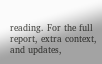reading. For the full report, extra context, and updates,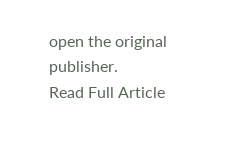open the original publisher.
Read Full Article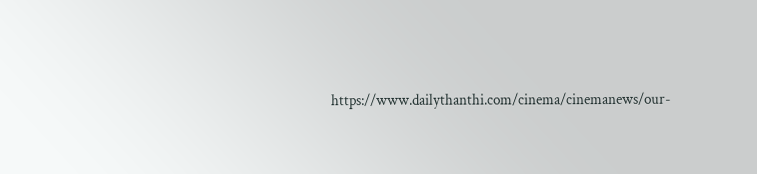https://www.dailythanthi.com/cinema/cinemanews/our-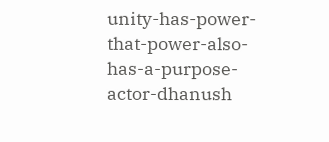unity-has-power-that-power-also-has-a-purpose-actor-dhanush